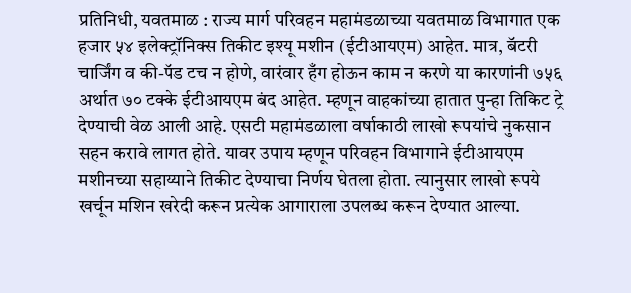प्रतिनिधी, यवतमाळ : राज्य मार्ग परिवहन महामंडळाच्या यवतमाळ विभागात एक हजार ५४ इलेक्ट्रॉनिक्स तिकीट इश्यू मशीन (ईटीआयएम) आहेत. मात्र, बॅटरी चार्जिंग व की-पॅड टच न होणे, वारंवार हँग होऊन काम न करणे या कारणांनी ७५६ अर्थात ७० टक्के ईटीआयएम बंद आहेत. म्हणून वाहकांच्या हातात पुन्हा तिकिट ट्रे देण्याची वेळ आली आहे. एसटी महामंडळाला वर्षाकाठी लाखो रूपयांचे नुकसान सहन करावे लागत होते. यावर उपाय म्हणून परिवहन विभागाने ईटीआयएम मशीनच्या सहाय्याने तिकीट देण्याचा निर्णय घेतला होता. त्यानुसार लाखो रूपये खर्चून मशिन खरेदी करून प्रत्येक आगाराला उपलब्ध करून देण्यात आल्या.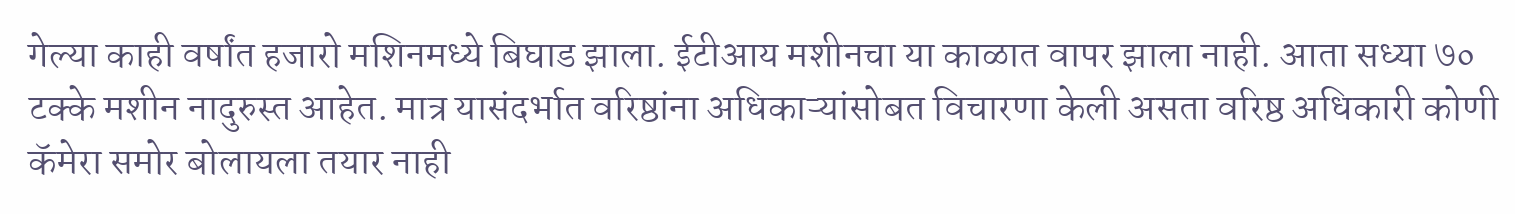गेल्या काही वर्षांत हजारो मशिनमध्ये बिघाड झाला. ईटीआय मशीनचा या काळात वापर झाला नाही. आता सध्या ७० टक्के मशीन नादुरुस्त आहेत. मात्र यासंदर्भात वरिष्ठांना अधिकाऱ्यांसोबत विचारणा केली असता वरिष्ठ अधिकारी कोणी कॅमेरा समोर बोलायला तयार नाही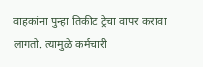वाहकांना पुन्हा तिकीट ट्रेचा वापर करावा लागतो. त्यामुळे कर्मचारी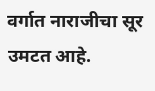वर्गात नाराजीचा सूर उमटत आहे.